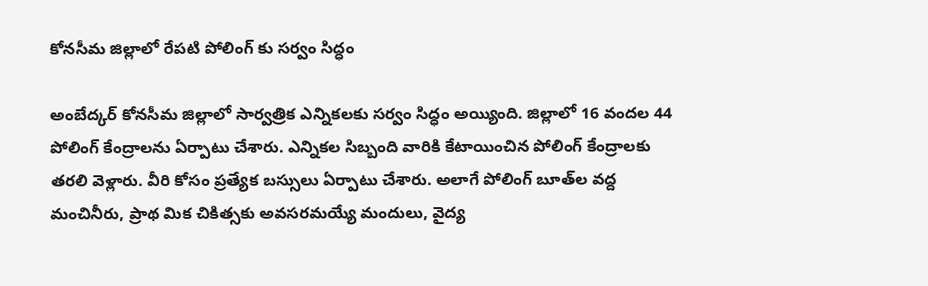కోనసీమ జిల్లాలో రేపటి పోలింగ్ కు సర్వం సిద్ధం

అంబేద్కర్‌ కోనసీమ జిల్లాలో సార్వత్రిక ఎన్నికలకు సర్వం సిద్ధం అయ్యింది. జిల్లాలో 16 వందల 44 పోలింగ్‌ కేంద్రాలను ఏర్పాటు చేశారు. ఎన్నికల సిబ్బంది వారికి కేటాయించిన పోలింగ్‌ కేంద్రాలకు తరలి వెళ్లారు. వీరి కోసం ప్రత్యేక బస్సులు ఏర్పాటు చేశారు. అలాగే పోలింగ్‌ బూత్‌ల వద్ద మంచినీరు, ప్రాథ మిక చికిత్సకు అవసరమయ్యే మందులు, వైద్య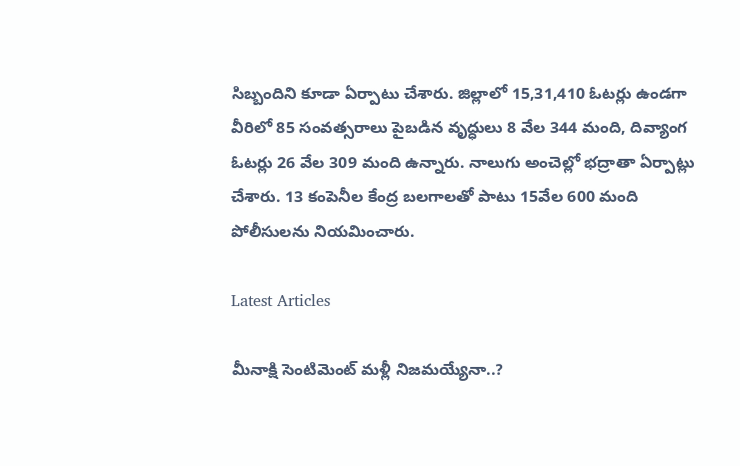సిబ్బందిని కూడా ఏర్పాటు చేశారు. జిల్లాలో 15,31,410 ఓటర్లు ఉండగా వీరిలో 85 సంవత్సరాలు పైబడిన వృద్ధులు 8 వేల 344 మంది, దివ్యాంగ ఓటర్లు 26 వేల 309 మంది ఉన్నారు. నాలుగు అంచెల్లో భద్రాతా ఏర్పాట్లు చేశారు. 13 కంపెనీల కేంద్ర బలగాలతో పాటు 15వేల 600 మంది పోలీసులను నియమించారు.

Latest Articles

మీనాక్షి సెంటిమెంట్ మళ్లీ నిజమయ్యేనా..?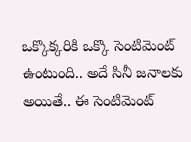ఒక్కొక్కరికి ఒక్కొ సెంటిమెంట్ ఉంటుంది.. అదే సినీ జనాలకు అయితే.. ఈ సెంటిమెంట్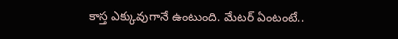కాస్త ఎక్కువుగానే ఉంటుంది. మేటర్ ఏంటంటే..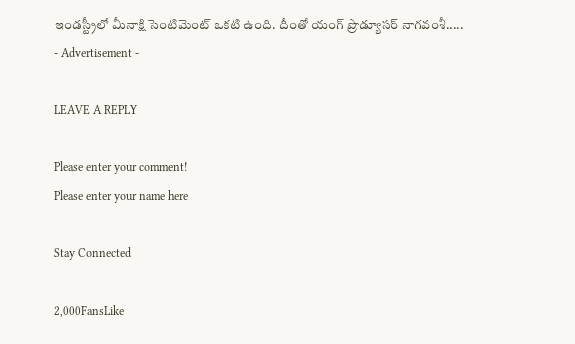ఇండస్ట్రీలో మీనాక్షి సెంటిమెంట్ ఒకటి ఉంది. దీంతో యంగ్ ప్రొడ్యూసర్ నాగవంశీ.....
- Advertisement -

LEAVE A REPLY

Please enter your comment!
Please enter your name here

Stay Connected

2,000FansLike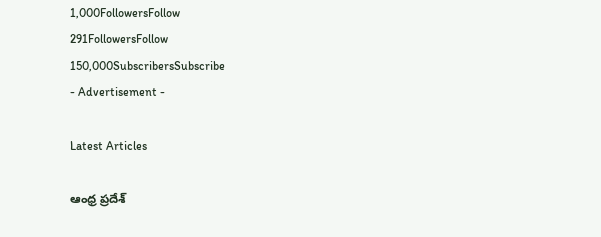1,000FollowersFollow
291FollowersFollow
150,000SubscribersSubscribe
- Advertisement -

Latest Articles

ఆంధ్ర ప్రదేశ్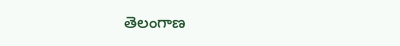తెలంగాణ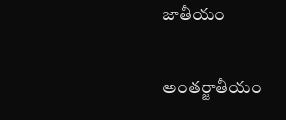జాతీయం

అంతర్జాతీయం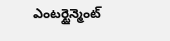ఎంటర్టైన్మెంట్